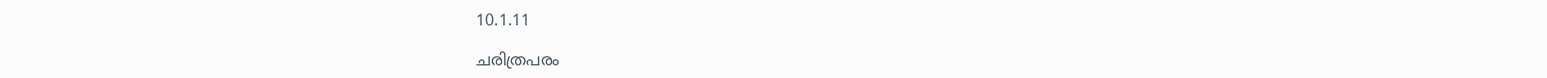10.1.11

ചരിത്രപരം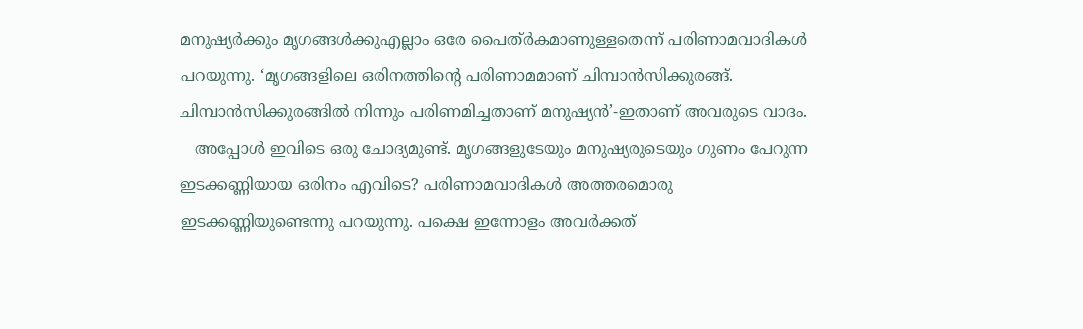മനുഷ്യര്‍ക്കും മൃഗങ്ങള്‍ക്കുഎല്ലാം ഒരേ പൈത്ര്‍കമാണുള്ളതെന്ന് പരിണാമവാദികള്‍ പറയുന്നു. ‘മൃഗങ്ങളിലെ ഒരിനത്തിന്റെ പരിണാമമാണ് ചിമ്പാന്‍സിക്കുരങ്ങ്. ചിമ്പാന്‍സിക്കുരങ്ങില്‍ നിന്നും പരിണമിച്ചതാണ് മനുഷ്യന്‍’-ഇതാണ് അവരുടെ വാദം.
   അപ്പോള്‍ ഇവിടെ ഒരു ചോദ്യമുണ്ട്. മൃഗങ്ങളുടേയും മനുഷ്യരുടെയും ഗുണം പേറുന്ന ഇടക്കണ്ണിയായ ഒരിനം എവിടെ? പരിണാമവാദികള്‍ അത്തരമൊരു ഇടക്കണ്ണിയുണ്ടെന്നു പറയുന്നു. പക്ഷെ ഇന്നോളം അവര്‍ക്കത്‌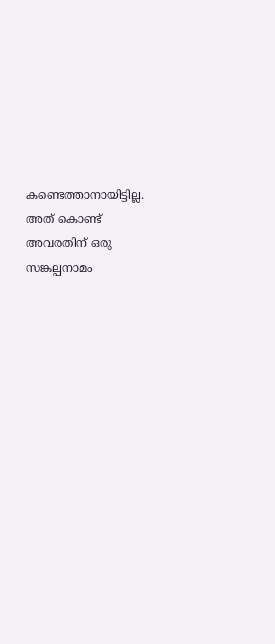കണ്ടെത്താനായിട്ടില്ല. അത് കൊണ്ട് അവരതിന് ഒരു സങ്കല്പനാമം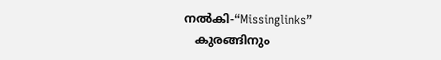നല്‍കി-“Missinglinks”
   കുരങ്ങിനും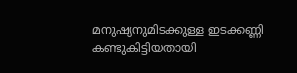മനുഷ്യനുമിടക്കുള്ള ഇടക്കണ്ണി കണ്ടുകിട്ടിയതായി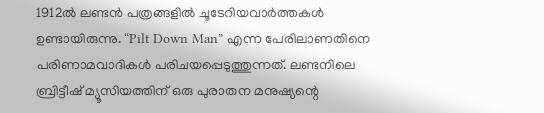1912ല്‍ ലണ്ടന്‍ പത്രങ്ങളില്‍ ചൂടേറിയവാര്‍ത്തകള്‍ ഉണ്ടായിരുന്നു. “Pilt Down Man” എന്ന പേരിലാണതിനെ പരിണാമവാദികള്‍ പരിചയപ്പെടുത്തുന്നത്. ലണ്ടനിലെ ബ്രിട്ടീഷ്‌ മ്യൂസിയത്തിന് ഒരു പുരാതന മനുഷ്യന്റെ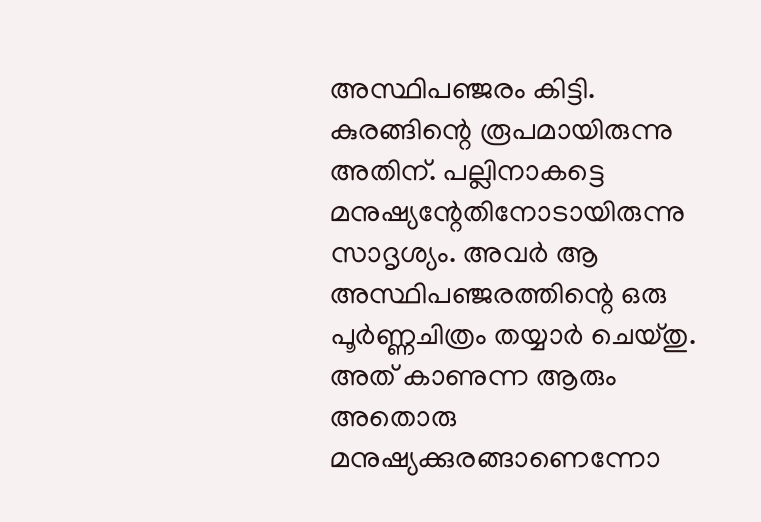അസ്ഥിപഞ്ജരം കിട്ടി. കുരങ്ങിന്റെ രൂപമായിരുന്നു അതിന്. പല്ലിനാകട്ടെ മനുഷ്യന്റേതിനോടായിരുന്നു സാദൃശ്യം. അവര്‍ ആ അസ്ഥിപഞ്ജരത്തിന്റെ ഒരു പൂര്‍ണ്ണചിത്രം തയ്യാര്‍ ചെയ്തു. അത് കാണുന്ന ആരും അതൊരു മനുഷ്യക്കുരങ്ങാണെന്നോ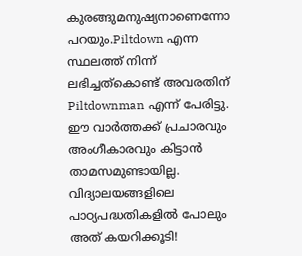കുരങ്ങുമനുഷ്യനാണെന്നോ പറയും.Piltdown എന്ന സ്ഥലത്ത് നിന്ന് ലഭിച്ചത്കൊണ്ട് അവരതിന് Piltdownman എന്ന് പേരിട്ടു. ഈ വാര്‍ത്തക്ക് പ്രചാരവും അംഗീകാരവും കിട്ടാന്‍ താമസമുണ്ടായില്ല. വിദ്യാലയങ്ങളിലെ പാഠ്യപദ്ധതികളില്‍ പോലും അത് കയറിക്കൂടി!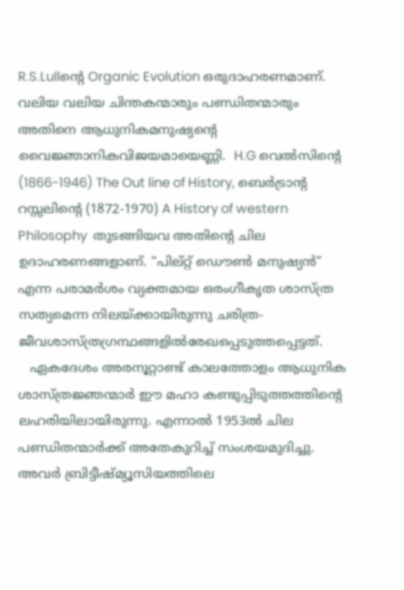R.S.Lullന്റെ Organic Evolution ഒരുദാഹരണമാണ്. വലിയ വലിയ ചിന്തകന്മാരും പണ്ഡിതന്മാരും അതിനെ ആധുനികമനുഷ്യന്റെ വൈജ്ഞാനികവിജയമായെണ്ണി.  H.G വെല്‍സിന്റെ (1866-1946) The Out line of History, ബെര്‍ട്രാന്റ റസ്സലിന്റെ (1872-1970) A History of western Philosophy  തുടങ്ങിയവ അതിന്റെ ചില ഉദാഹരണങ്ങളാണ്. “പില്റ്റ്‌ ഡൌണ്‍ മനുഷ്യന്‍” എന്ന പരാമര്‍ശം വ്യക്തമായ ഒരംഗീകൃത ശാസ്ത്ര സത്യമെന്ന നിലയ്ക്കായിരുന്നു ചരിത്ര-ജീവശാസ്ത്രഗ്രന്ഥങ്ങളില്‍രേഖപ്പെടുത്തപ്പെട്ടത്.
   ഏകദേശം അരനൂറ്റാണ്ട് കാലത്തോളം ആധുനിക ശാസ്ത്രജ്ഞന്മാര്‍ ഈ മഹാ കണ്ടുപ്പിടുത്തത്തിന്റെ ലഹരിയിലായിരുന്നു. എന്നാല്‍ 1953ല്‍ ചില പണ്ഡിതന്മാര്‍ക്ക് അതേകുറിച്ച് സംശയമുദിച്ചു. അവര്‍ ബ്രിട്ടീഷ്‌മ്യൂസിയത്തിലെ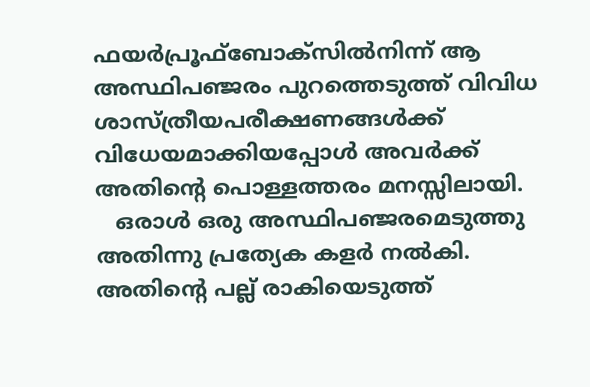ഫയര്‍പ്രൂഫ്‌ബോക്സില്‍നിന്ന് ആ അസ്ഥിപഞ്ജരം പുറത്തെടുത്ത്‌ വിവിധ ശാസ്‌ത്രീയപരീക്ഷണങ്ങള്‍ക്ക് വിധേയമാക്കിയപ്പോള്‍ അവര്‍ക്ക് അതിന്റെ പൊള്ളത്തരം മനസ്സിലായി.
   ഒരാള്‍ ഒരു അസ്ഥിപഞ്ജരമെടുത്തു അതിന്നു പ്രത്യേക കളര്‍ നല്‍കി. അതിന്റെ പല്ല് രാകിയെടുത്ത്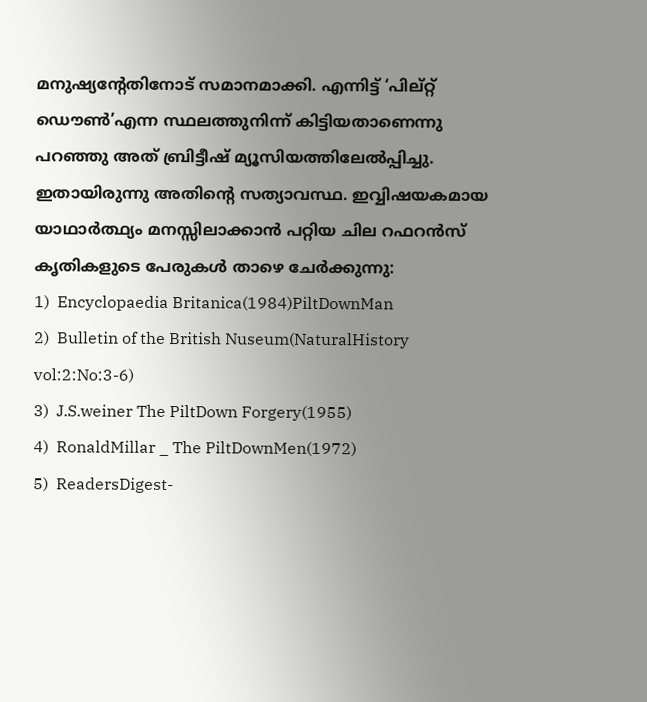മനുഷ്യന്റേതിനോട് സമാനമാക്കി. എന്നിട്ട് ‘പില്റ്റ്‌ ഡൌണ്‍’എന്ന സ്ഥലത്തുനിന്ന്‌ കിട്ടിയതാണെന്നു പറഞ്ഞു അത് ബ്രിട്ടീഷ്‌ മ്യൂസിയത്തിലേല്‍പ്പിച്ചു. ഇതായിരുന്നു അതിന്റെ സത്യാവസ്ഥ. ഇവ്വിഷയകമായ യാഥാര്‍ത്ഥ്യം മനസ്സിലാക്കാന്‍ പറ്റിയ ചില റഫറന്‍സ്‌ കൃതികളുടെ പേരുകള്‍ താഴെ ചേര്‍ക്കുന്നു:
1)  Encyclopaedia Britanica(1984)PiltDownMan
2)  Bulletin of the British Nuseum(NaturalHistory vol:2:No:3-6)
3)  J.S.weiner The PiltDown Forgery(1955)
4)  RonaldMillar _ The PiltDownMen(1972)
5)  ReadersDigest-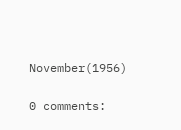November(1956)

0 comments: